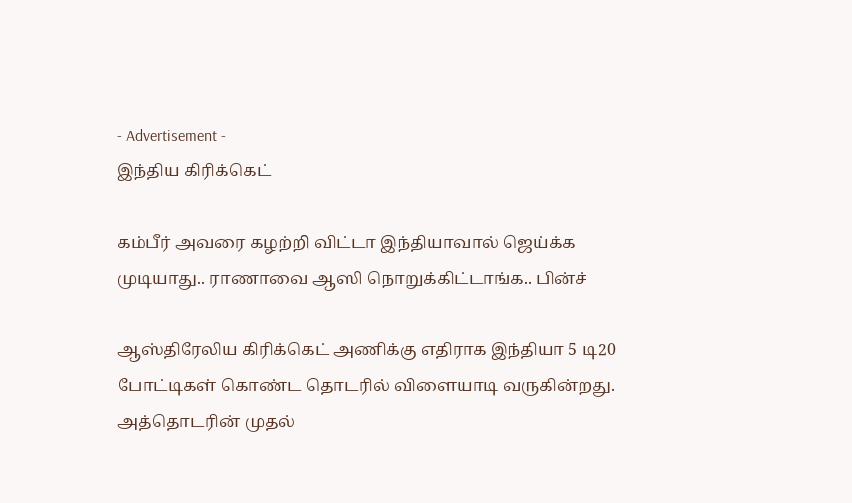- Advertisement -
இந்திய கிரிக்கெட்

கம்பீர் அவரை கழற்றி விட்டா இந்தியாவால் ஜெய்க்க முடியாது.. ராணாவை ஆஸி நொறுக்கிட்டாங்க.. பின்ச்

ஆஸ்திரேலிய கிரிக்கெட் அணிக்கு எதிராக இந்தியா 5 டி20 போட்டிகள் கொண்ட தொடரில் விளையாடி வருகின்றது. அத்தொடரின் முதல்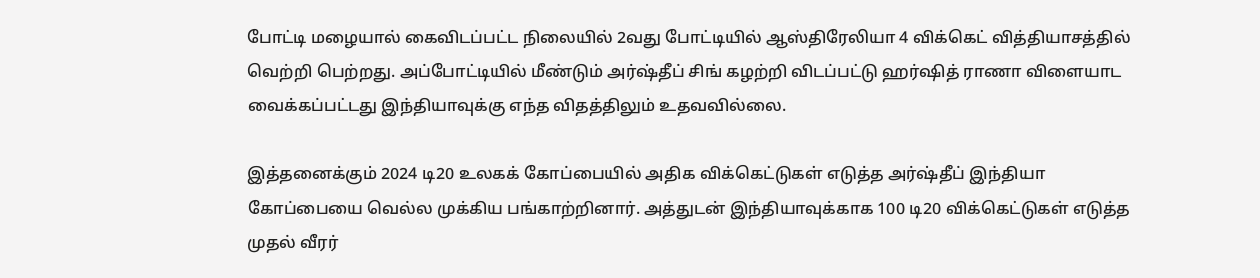போட்டி மழையால் கைவிடப்பட்ட நிலையில் 2வது போட்டியில் ஆஸ்திரேலியா 4 விக்கெட் வித்தியாசத்தில் வெற்றி பெற்றது. அப்போட்டியில் மீண்டும் அர்ஷ்தீப் சிங் கழற்றி விடப்பட்டு ஹர்ஷித் ராணா விளையாட வைக்கப்பட்டது இந்தியாவுக்கு எந்த விதத்திலும் உதவவில்லை.

இத்தனைக்கும் 2024 டி20 உலகக் கோப்பையில் அதிக விக்கெட்டுகள் எடுத்த அர்ஷ்தீப் இந்தியா கோப்பையை வெல்ல முக்கிய பங்காற்றினார். அத்துடன் இந்தியாவுக்காக 100 டி20 விக்கெட்டுகள் எடுத்த முதல் வீரர்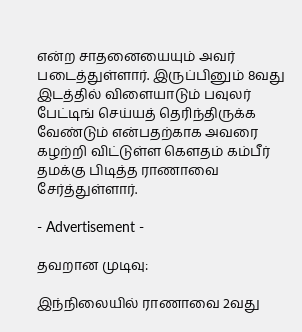என்ற சாதனையையும் அவர் படைத்துள்ளார். இருப்பினும் 8வது இடத்தில் விளையாடும் பவுலர் பேட்டிங் செய்யத் தெரிந்திருக்க வேண்டும் என்பதற்காக அவரை கழற்றி விட்டுள்ள கௌதம் கம்பீர் தமக்கு பிடித்த ராணாவை சேர்த்துள்ளார்.

- Advertisement -

தவறான முடிவு:

இந்நிலையில் ராணாவை 2வது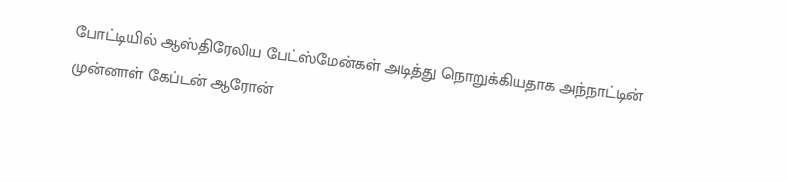போட்டியில் ஆஸ்திரேலிய பேட்ஸ்மேன்கள் அடித்து நொறுக்கியதாக அந்நாட்டின் முன்னாள் கேப்டன் ஆரோன்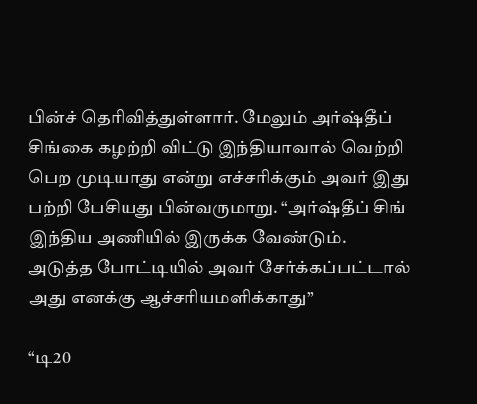பின்ச் தெரிவித்துள்ளார். மேலும் அர்ஷ்தீப் சிங்கை கழற்றி விட்டு இந்தியாவால் வெற்றி பெற முடியாது என்று எச்சரிக்கும் அவர் இது பற்றி பேசியது பின்வருமாறு. “அர்ஷ்தீப் சிங் இந்திய அணியில் இருக்க வேண்டும். அடுத்த போட்டியில் அவர் சேர்க்கப்பட்டால் அது எனக்கு ஆச்சரியமளிக்காது”

“டி20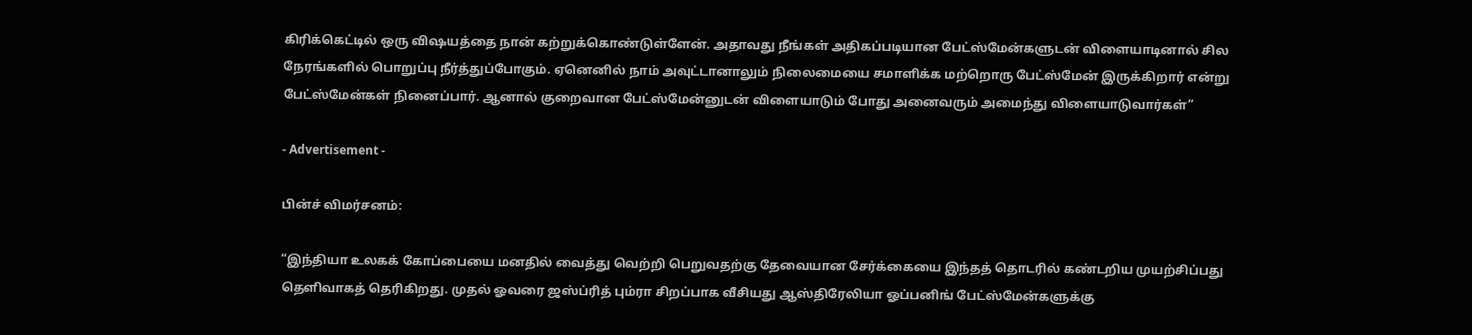கிரிக்கெட்டில் ஒரு விஷயத்தை நான் கற்றுக்கொண்டுள்ளேன். அதாவது நீங்கள் அதிகப்படியான பேட்ஸ்மேன்களுடன் விளையாடினால் சில நேரங்களில் பொறுப்பு நீர்த்துப்போகும். ஏனெனில் நாம் அவுட்டானாலும் நிலைமையை சமாளிக்க மற்றொரு பேட்ஸ்மேன் இருக்கிறார் என்று பேட்ஸ்மேன்கள் நினைப்பார். ஆனால் குறைவான பேட்ஸ்மேன்னுடன் விளையாடும் போது அனைவரும் அமைந்து விளையாடுவார்கள்”

- Advertisement -

பின்ச் விமர்சனம்:

“இந்தியா உலகக் கோப்பையை மனதில் வைத்து வெற்றி பெறுவதற்கு தேவையான சேர்க்கையை இந்தத் தொடரில் கண்டறிய முயற்சிப்பது தெளிவாகத் தெரிகிறது. முதல் ஓவரை ஜஸ்ப்ரித் பும்ரா சிறப்பாக வீசியது ஆஸ்திரேலியா ஓப்பனிங் பேட்ஸ்மேன்களுக்கு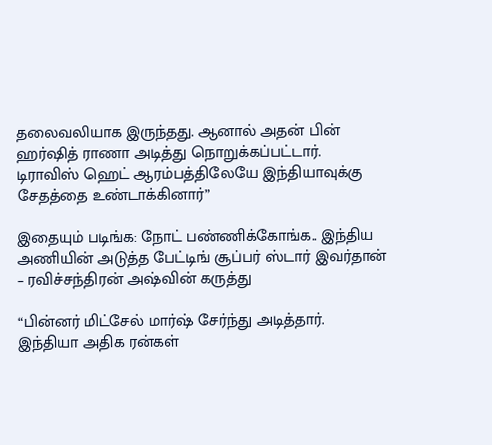தலைவலியாக இருந்தது. ஆனால் அதன் பின் ஹர்ஷித் ராணா அடித்து நொறுக்கப்பட்டார். டிராவிஸ் ஹெட் ஆரம்பத்திலேயே இந்தியாவுக்கு சேதத்தை உண்டாக்கினார்”

இதையும் படிங்க: நோட் பண்ணிக்கோங்க.. இந்திய அணியின் அடுத்த பேட்டிங் சூப்பர் ஸ்டார் இவர்தான் – ரவிச்சந்திரன் அஷ்வின் கருத்து

“பின்னர் மிட்சேல் மார்ஷ் சேர்ந்து அடித்தார். இந்தியா அதிக ரன்கள்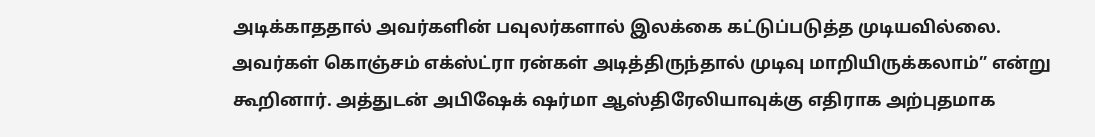அடிக்காததால் அவர்களின் பவுலர்களால் இலக்கை கட்டுப்படுத்த முடியவில்லை. அவர்கள் கொஞ்சம் எக்ஸ்ட்ரா ரன்கள் அடித்திருந்தால் முடிவு மாறியிருக்கலாம்” என்று கூறினார். அத்துடன் அபிஷேக் ஷர்மா ஆஸ்திரேலியாவுக்கு எதிராக அற்புதமாக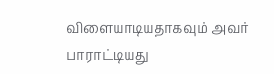விளையாடியதாகவும் அவர் பாராட்டியது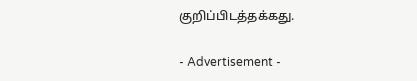குறிப்பிடத்தக்கது.

- Advertisement -